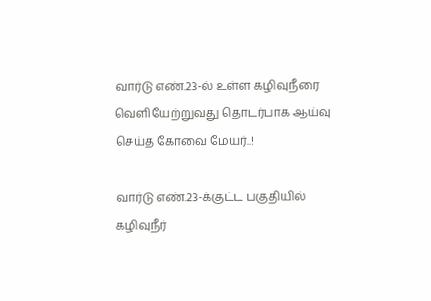வார்டு எண்‌.23-ல் உள்ள கழிவுநீரை வெளியேற்றுவது தொடர்பாக ஆய்வு செய்த கோவை மேயர்..!

வார்டு எண்‌.23-க்குட்ட பகுதியில் கழிவுநீர்‌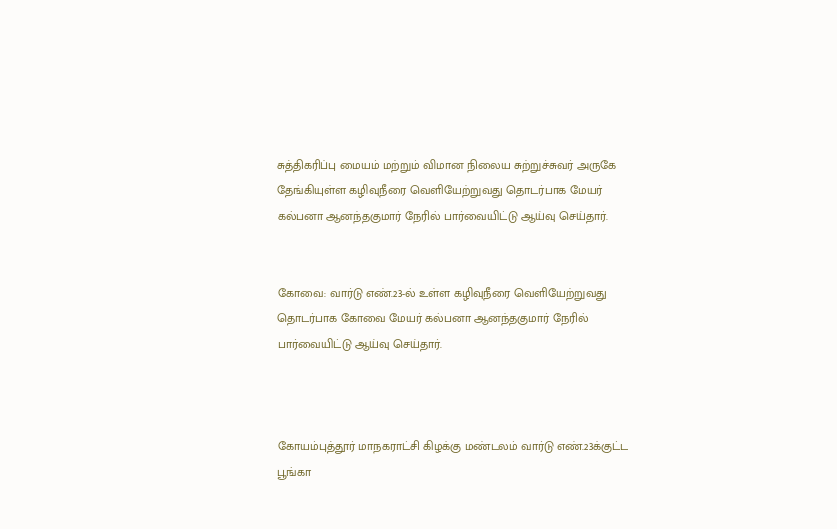சுத்திகரிப்பு மையம்‌ மற்றும்‌ விமான நிலைய சுற்றுச்சுவர்‌ அருகே தேங்கியுள்ள கழிவுநீரை வெளியேற்றுவது தொடர்பாக மேயர்‌ கல்பனா ஆனந்தகுமார்‌ நேரில்‌ பார்வையிட்டு ஆய்வு செய்தார்‌.


கோவை: வார்டு எண்‌.23-ல் உள்ள கழிவுநீரை வெளியேற்றுவது தொடர்பாக கோவை மேயர் கல்பனா ஆனந்தகுமார்‌ நேரில்‌ பார்வையிட்டு ஆய்வு செய்தார்.



கோயம்புத்தூர்‌ மாநகராட்சி கிழக்கு மண்டலம்‌ வார்டு எண்‌.23க்குட்ட பூங்கா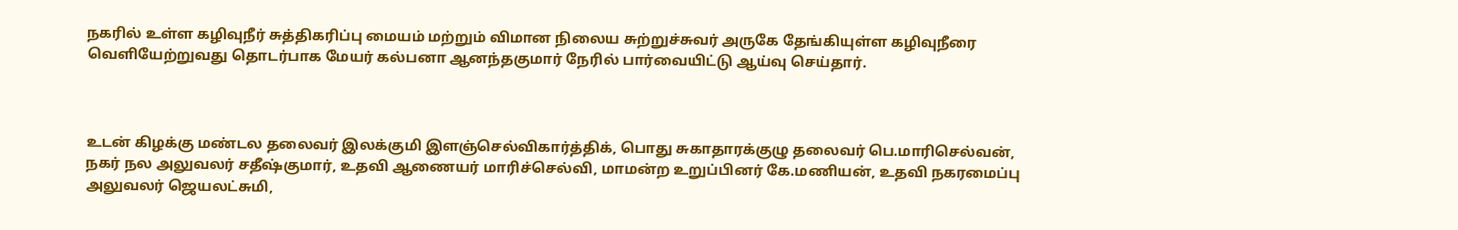நகரில்‌ உள்ள கழிவுநீர்‌ சுத்திகரிப்பு மையம்‌ மற்றும்‌ விமான நிலைய சுற்றுச்சுவர்‌ அருகே தேங்கியுள்ள கழிவுநீரை வெளியேற்றுவது தொடர்பாக மேயர்‌ கல்பனா ஆனந்தகுமார்‌ நேரில்‌ பார்வையிட்டு ஆய்வு செய்தார்‌.



உடன்‌ கிழக்கு மண்டல தலைவர்‌ இலக்குமி இளஞ்செல்விகார்த்திக்‌, பொது சுகாதாரக்குழு தலைவர்‌ பெ.மாரிசெல்வன்‌, நகர்‌ நல அலுவலர்‌ சதீஷ்குமார்‌, உதவி ஆணையர்‌ மாரிச்செல்வி, மாமன்ற உறுப்பினர்‌ கே.மணியன்‌, உதவி நகரமைப்பு அலுவலர்‌ ஜெயலட்சுமி,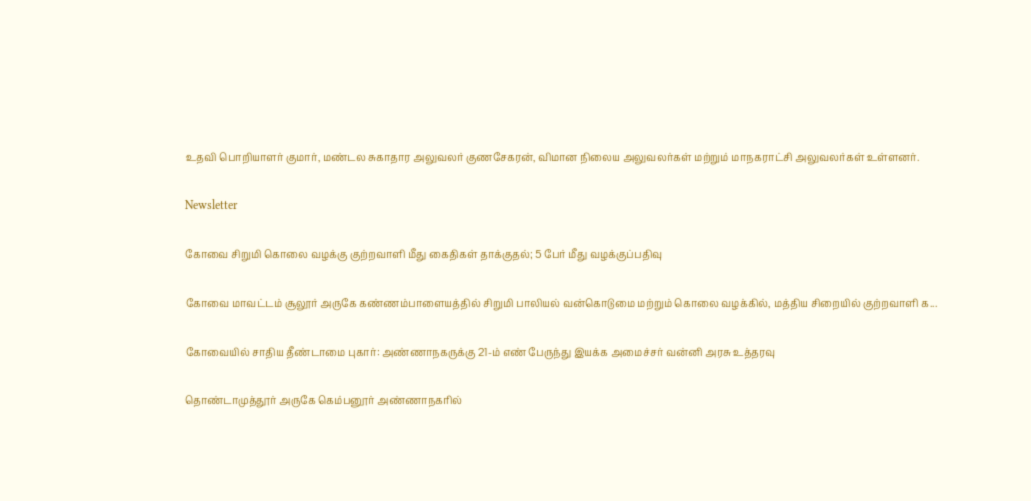உதவி பொறியாளர்‌ குமார்‌, மண்டல சுகாதார அலுவலர்‌ குணசேகரன்‌, விமான நிலைய அலுவலர்கள்‌ மற்றும்‌ மாநகராட்சி அலுவலர்கள்‌ உள்ளனர்.

Newsletter

கோவை சிறுமி கொலை வழக்கு குற்றவாளி மீது கைதிகள் தாக்குதல்; 5 பேர் மீது வழக்குப்பதிவு

கோவை மாவட்டம் சூலூர் அருகே கண்ணம்பாளையத்தில் சிறுமி பாலியல் வன்கொடுமை மற்றும் கொலை வழக்கில், மத்திய சிறையில் குற்றவாளி க...

கோவையில் சாதிய தீண்டாமை புகார்: அண்ணாநகருக்கு 21-ம் எண் பேருந்து இயக்க அமைச்சர் வன்னி அரசு உத்தரவு

தொண்டாமுத்தூர் அருகே கெம்பனூர் அண்ணாநகரில்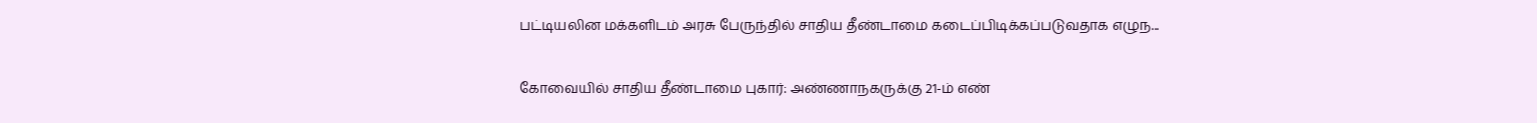பட்டியலின மக்களிடம் அரசு பேருந்தில் சாதிய தீண்டாமை கடைப்பிடிக்கப்படுவதாக எழுந...

கோவையில் சாதிய தீண்டாமை புகார்: அண்ணாநகருக்கு 21-ம் எண்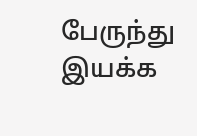பேருந்து இயக்க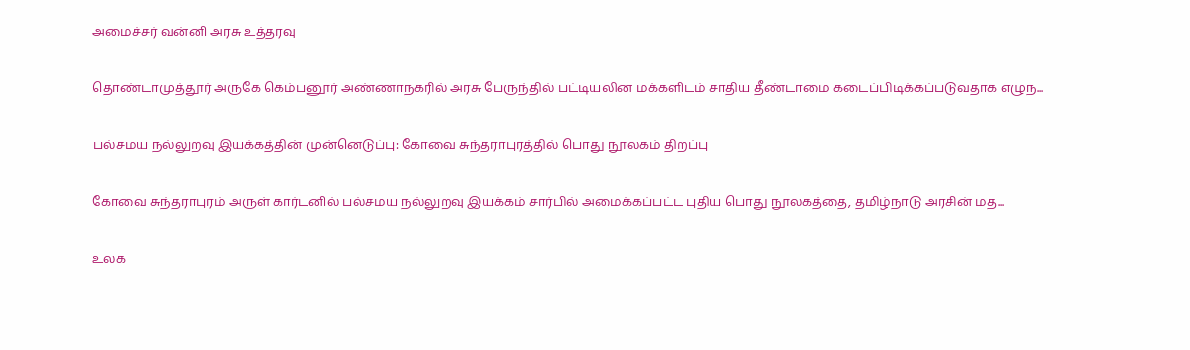அமைச்சர் வன்னி அரசு உத்தரவு

தொண்டாமுத்தூர் அருகே கெம்பனூர் அண்ணாநகரில் அரசு பேருந்தில் பட்டியலின மக்களிடம் சாதிய தீண்டாமை கடைப்பிடிக்கப்படுவதாக எழுந...

பல்சமய நல்லுறவு இயக்கத்தின் முன்னெடுப்பு: கோவை சுந்தராபுரத்தில் பொது நூலகம் திறப்பு

கோவை சுந்தராபுரம் அருள் கார்டனில் பல்சமய நல்லுறவு இயக்கம் சார்பில் அமைக்கப்பட்ட புதிய பொது நூலகத்தை, தமிழ்நாடு அரசின் மத...

உலக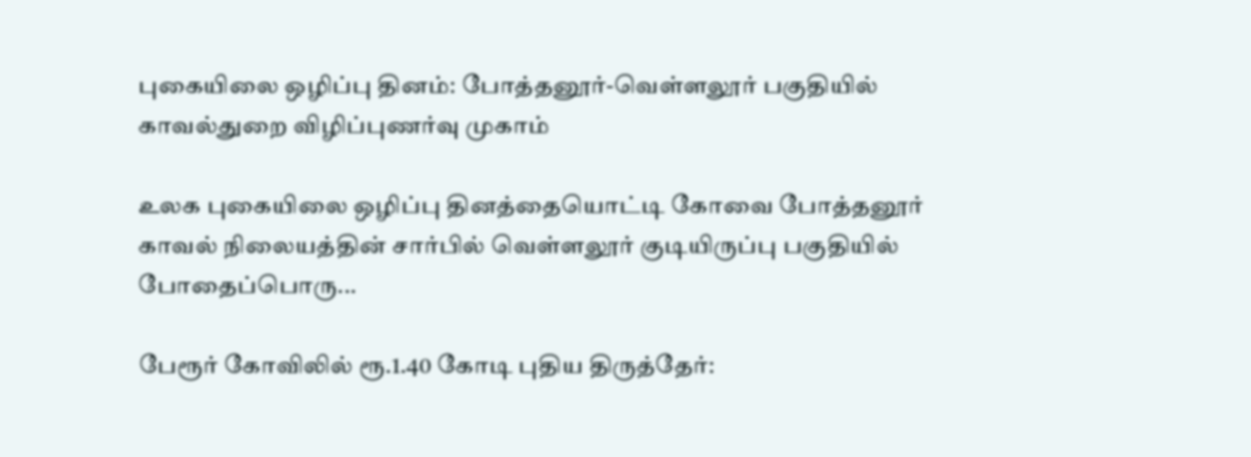புகையிலை ஒழிப்பு தினம்: போத்தனூர்-வெள்ளலூர் பகுதியில் காவல்துறை விழிப்புணர்வு முகாம்

உலக புகையிலை ஒழிப்பு தினத்தையொட்டி கோவை போத்தனூர் காவல் நிலையத்தின் சார்பில் வெள்ளலூர் குடியிருப்பு பகுதியில் போதைப்பொரு...

பேரூர் கோவிலில் ரூ.1.40 கோடி புதிய திருத்தேர்: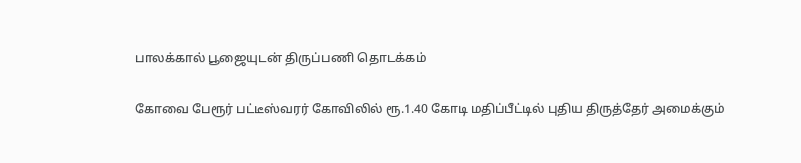பாலக்கால் பூஜையுடன் திருப்பணி தொடக்கம்

கோவை பேரூர் பட்டீஸ்வரர் கோவிலில் ரூ.1.40 கோடி மதிப்பீட்டில் புதிய திருத்தேர் அமைக்கும்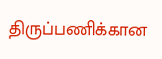திருப்பணிக்கான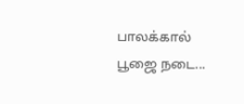பாலக்கால் பூஜை நடை...